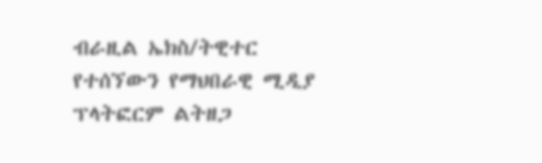ብራዚል ኤክስ/ትዊተር የተሰኘውን የማህበራዊ ሚዲያ ፕላትፎርም ልትዘጋ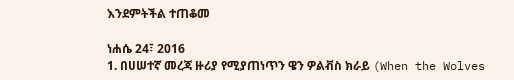እንደምትችል ተጠቆመ

ነሐሴ 24፣ 2016
1. በሀሠተኛ መረጃ ዙሪያ የሚያጠነጥን ዌን ዎልቭስ ክራይ (When the Wolves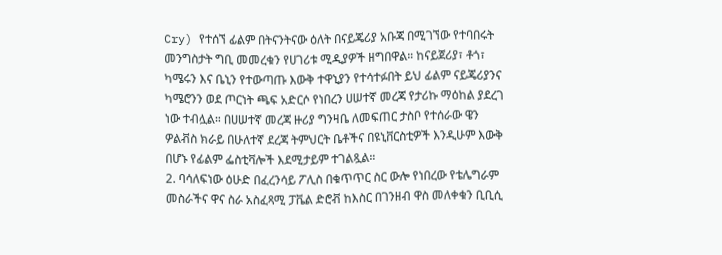Cry) የተሰኘ ፊልም በትናንትናው ዕለት በናይጄሪያ አቡጃ በሚገኘው የተባበሩት መንግስታት ግቢ መመረቁን የሀገሪቱ ሚዲያዎች ዘግበዋል። ከናይጀሪያ፣ ቶጎ፣ ካሜሩን እና ቤኒን የተውጣጡ እውቅ ተዋኒያን የተሳተፉበት ይህ ፊልም ናይጄሪያንና ካሜሮንን ወደ ጦርነት ጫፍ አድርሶ የነበረን ሀሠተኛ መረጃ የታሪኩ ማዕከል ያደረገ ነው ተብሏል። በሀሠተኛ መረጃ ዙሪያ ግንዛቤ ለመፍጠር ታስቦ የተሰራው ዌን ዎልቭስ ክራይ በሁለተኛ ደረጃ ትምህርት ቤቶችና በዩኒቨርስቲዎች እንዲሁም እውቅ በሆኑ የፊልም ፌስቲቫሎች እደሚታይም ተገልጿል።
2. ባሳለፍነው ዕሁድ በፈረንሳይ ፖሊስ በቁጥጥር ስር ውሎ የነበረው የቴሌግራም መስራችና ዋና ስራ አስፈጻሚ ፓቬል ድሮቭ ከእስር በገንዘብ ዋስ መለቀቁን ቢቢሲ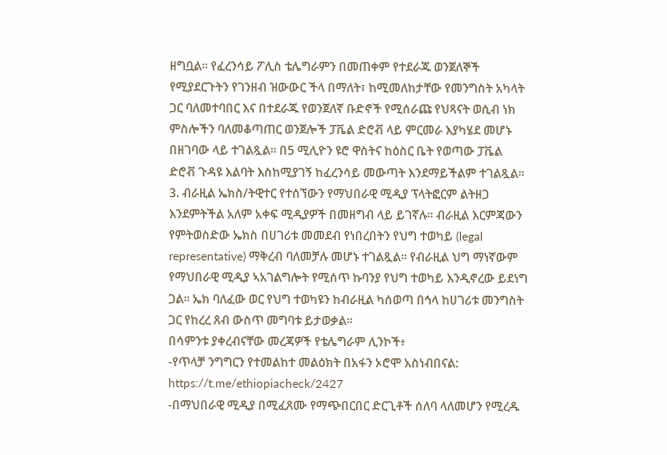ዘግቧል። የፈረንሳይ ፖሊስ ቴሌግራምን በመጠቀም የተደራጁ ወንጀለኞች የሚያደርጉትን የገንዘብ ዝውውር ችላ በማለት፣ ከሚመለከታቸው የመንግስት አካላት ጋር ባለመተባበር እና በተደራጁ የወንጀለኛ ቡድኖች የሚሰራጩ የህጻናት ወሲብ ነክ ምስሎችን ባለመቆጣጠር ወንጀሎች ፓቬል ድሮቭ ላይ ምርመራ እያካሄደ መሆኑ በዘገባው ላይ ተገልጿል። በ5 ሚሊዮን ዩሮ ዋስትና ከዕስር ቤት የወጣው ፓቬል ድሮቭ ጉዳዩ እልባት እስከሚያገኝ ከፈረንሳይ መውጣት እንደማይችልም ተገልጿል።
3. ብራዚል ኤክስ/ትዊተር የተሰኘውን የማህበራዊ ሚዲያ ፕላትፎርም ልትዘጋ እንደምትችል አለም አቀፍ ሚዲያዎች በመዘግብ ላይ ይገኛሉ። ብራዚል እርምጃውን የምትወስድው ኤክስ በሀገሪቱ መመደብ የነበረበትን የህግ ተወካይ (legal representative) ማቅረብ ባለመቻሉ መሆኑ ተገልጿል። የብራዚል ህግ ማነኛውም የማህበራዊ ሚዲያ ኣአገልግሎት የሚሰጥ ኩባንያ የህግ ተወካይ እንዲኖረው ይደነግ ጋል። ኤክ ባለፈው ወር የህግ ተወካዩን ከብራዚል ካሰወጣ በኅላ ከሀገሪቱ መንግስት ጋር የከረረ ጸብ ውስጥ መግባቱ ይታወቃል።
በሳምንቱ ያቀረብናቸው መረጃዎች የቴሌግራም ሊንኮች፥
-የጥላቻ ንግግርን የተመልከተ መልዕክት በአፋን ኦሮሞ አስነብበናል:
https://t.me/ethiopiacheck/2427
-በማህበራዊ ሚዲያ በሚፈጸሙ የማጭበርበር ድርጊቶች ሰለባ ላለመሆን የሚረዱ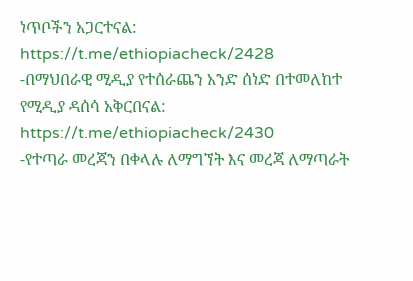ነጥቦችን አጋርተናል:
https://t.me/ethiopiacheck/2428
-በማህበራዊ ሚዲያ የተሰራጨን አንድ ሰነድ በተመለከተ የሚዲያ ዳሰሳ አቅርበናል: https://t.me/ethiopiacheck/2430
-የተጣራ መረጃን በቀላሉ ለማግኘት እና መረጃ ለማጣራት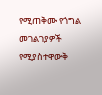የሚጠቅሙ የጎግል መገልገያዎች የሚያስተዋውቅ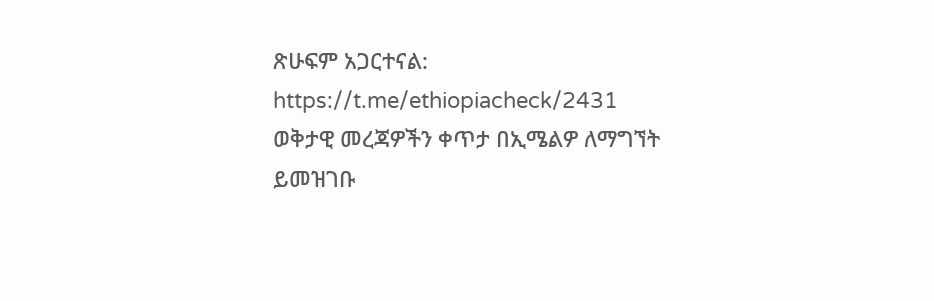ጽሁፍም አጋርተናል: https://t.me/ethiopiacheck/2431
ወቅታዊ መረጃዎችን ቀጥታ በኢሜልዎ ለማግኘት ይመዝገቡ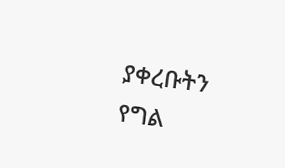ያቀረቡትን የግል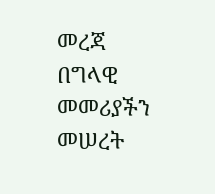መረጃ በግላዊ መመሪያችን መሠረት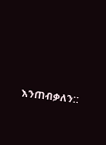እንጠብቃለን::